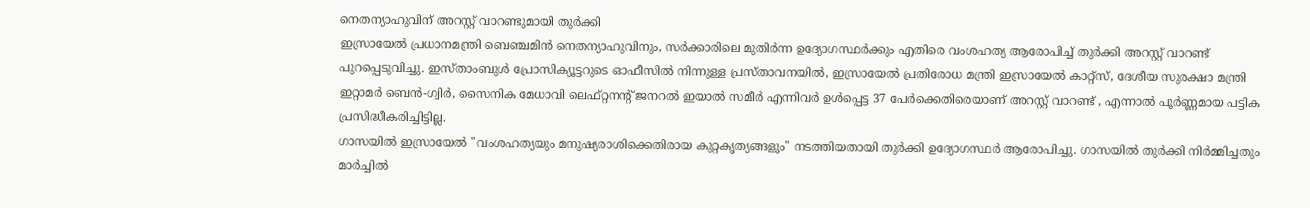നെതന്യാഹുവിന് അറസ്റ്റ് വാറണ്ടുമായി തുർക്കി
ഇസ്രായേൽ പ്രധാനമന്ത്രി ബെഞ്ചമിൻ നെതന്യാഹുവിനും, സർക്കാരിലെ മുതിർന്ന ഉദ്യോഗസ്ഥർക്കും എതിരെ വംശഹത്യ ആരോപിച്ച് തുർക്കി അറസ്റ്റ് വാറണ്ട് പുറപ്പെടുവിച്ചു. ഇസ്താംബുൾ പ്രോസിക്യൂട്ടറുടെ ഓഫീസിൽ നിന്നുള്ള പ്രസ്താവനയിൽ, ഇസ്രായേൽ പ്രതിരോധ മന്ത്രി ഇസ്രായേൽ കാറ്റ്സ്, ദേശീയ സുരക്ഷാ മന്ത്രി ഇറ്റാമർ ബെൻ-ഗ്വിർ, സൈനിക മേധാവി ലെഫ്റ്റനന്റ് ജനറൽ ഇയാൽ സമീർ എന്നിവർ ഉൾപ്പെട്ട 37 പേർക്കെതിരെയാണ് അറസ്റ്റ് വാറണ്ട് , എന്നാൽ പൂർണ്ണമായ പട്ടിക പ്രസിദ്ധീകരിച്ചിട്ടില്ല.
ഗാസയിൽ ഇസ്രായേൽ "വംശഹത്യയും മനുഷ്യരാശിക്കെതിരായ കുറ്റകൃത്യങ്ങളും" നടത്തിയതായി തുർക്കി ഉദ്യോഗസ്ഥർ ആരോപിച്ചു. ഗാസയിൽ തുർക്കി നിർമ്മിച്ചതും മാർച്ചിൽ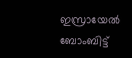ഇസ്രായേൽ ബോംബിട്ട്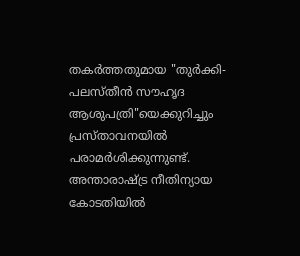തകർത്തതുമായ "തുർക്കി-പലസ്തീൻ സൗഹൃദ ആശുപത്രി"യെക്കുറിച്ചും പ്രസ്താവനയിൽ പരാമർശിക്കുന്നുണ്ട്. അന്താരാഷ്ട്ര നീതിന്യായ കോടതിയിൽ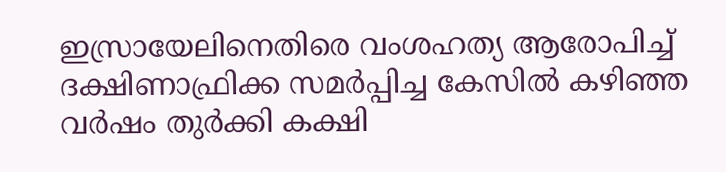ഇസ്രായേലിനെതിരെ വംശഹത്യ ആരോപിച്ച് ദക്ഷിണാഫ്രിക്ക സമർപ്പിച്ച കേസിൽ കഴിഞ്ഞ വർഷം തുർക്കി കക്ഷി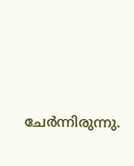ചേർന്നിരുന്നു.